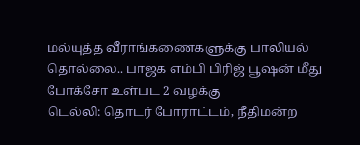மல்யுத்த வீராங்கணைகளுக்கு பாலியல் தொல்லை.. பாஜக எம்பி பிரிஜ் பூஷன் மீது போக்சோ உள்பட 2 வழக்கு
டெல்லி: தொடர் போராட்டம், நீதிமன்ற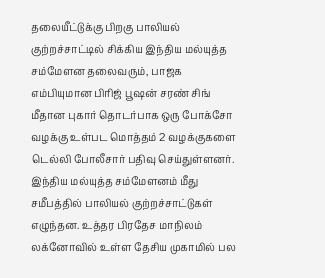தலையீட்டுக்கு பிறகு பாலியல் குற்றச்சாட்டில் சிக்கிய இந்திய மல்யுத்த சம்மேளன தலைவரும், பாஜக எம்பியுமான பிரிஜ் பூஷன் சரண் சிங் மீதான புகார் தொடர்பாக ஒரு போக்சோ வழக்கு உள்பட மொத்தம் 2 வழக்குகளை டெல்லி போலீசார் பதிவு செய்துள்ளனர்.
இந்திய மல்யுத்த சம்மேளனம் மீது சமீபத்தில் பாலியல் குற்றச்சாட்டுகள் எழுந்தன. உத்தர பிரதேச மாநிலம் லக்னோவில் உள்ள தேசிய முகாமில் பல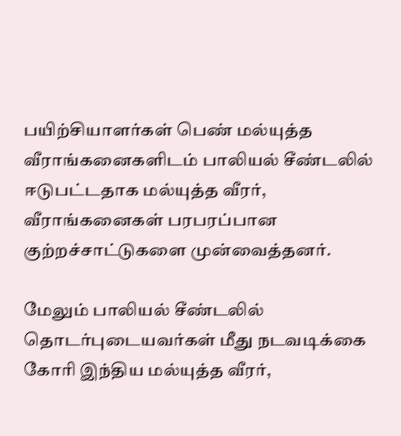பயிற்சியாளர்கள் பெண் மல்யுத்த வீராங்கனைகளிடம் பாலியல் சீண்டலில் ஈடுபட்டதாக மல்யுத்த வீரர், வீராங்கனைகள் பரபரப்பான குற்றச்சாட்டுகளை முன்வைத்தனர்.

மேலும் பாலியல் சீண்டலில் தொடர்புடையவர்கள் மீது நடவடிக்கை கோரி இந்திய மல்யுத்த வீரர்,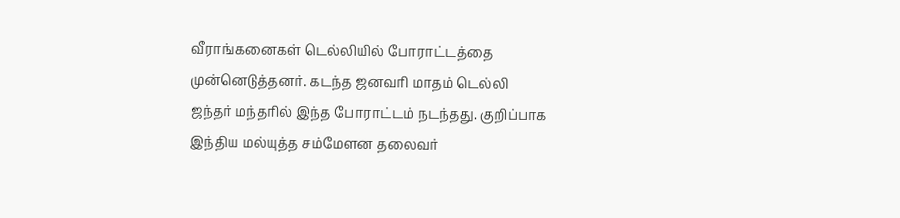வீராங்கனைகள் டெல்லியில் போராட்டத்தை முன்னெடுத்தனர். கடந்த ஜனவரி மாதம் டெல்லி ஜந்தர் மந்தரில் இந்த போராட்டம் நடந்தது. குறிப்பாக இந்திய மல்யுத்த சம்மேளன தலைவர்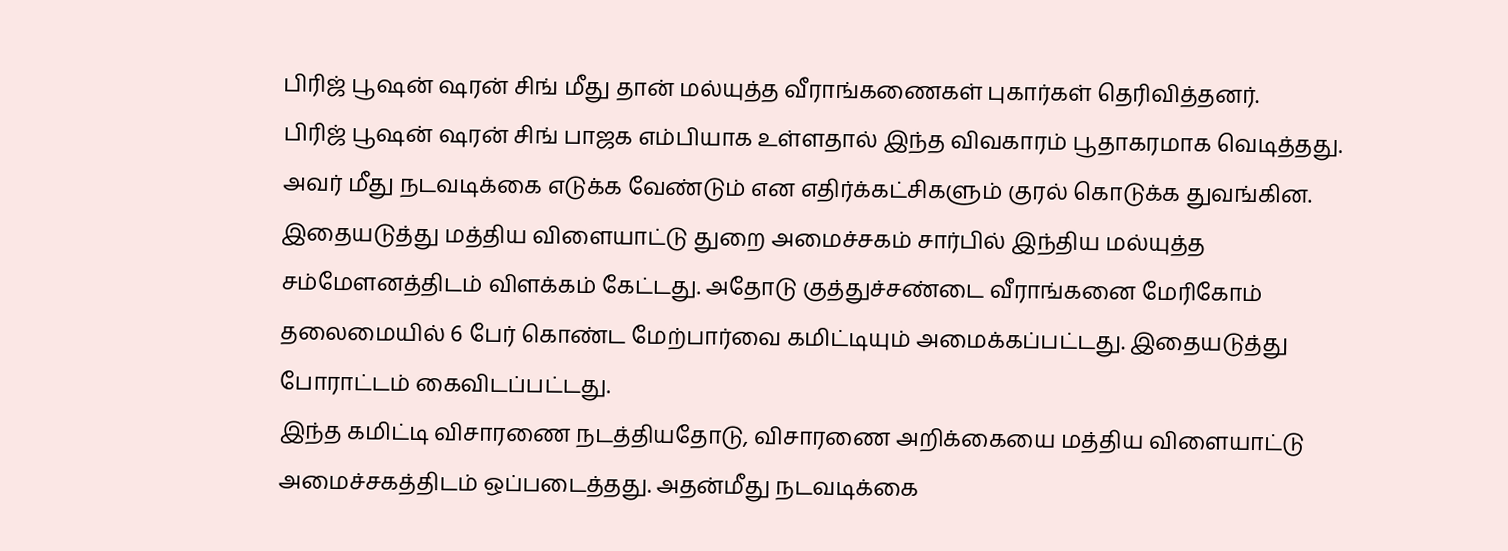பிரிஜ் பூஷன் ஷரன் சிங் மீது தான் மல்யுத்த வீராங்கணைகள் புகார்கள் தெரிவித்தனர்.
பிரிஜ் பூஷன் ஷரன் சிங் பாஜக எம்பியாக உள்ளதால் இந்த விவகாரம் பூதாகரமாக வெடித்தது. அவர் மீது நடவடிக்கை எடுக்க வேண்டும் என எதிர்க்கட்சிகளும் குரல் கொடுக்க துவங்கின. இதையடுத்து மத்திய விளையாட்டு துறை அமைச்சகம் சார்பில் இந்திய மல்யுத்த சம்மேளனத்திடம் விளக்கம் கேட்டது. அதோடு குத்துச்சண்டை வீராங்கனை மேரிகோம் தலைமையில் 6 பேர் கொண்ட மேற்பார்வை கமிட்டியும் அமைக்கப்பட்டது. இதையடுத்து போராட்டம் கைவிடப்பட்டது.
இந்த கமிட்டி விசாரணை நடத்தியதோடு, விசாரணை அறிக்கையை மத்திய விளையாட்டு அமைச்சகத்திடம் ஒப்படைத்தது. அதன்மீது நடவடிக்கை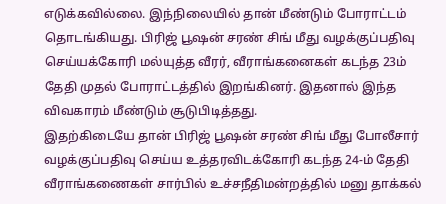எடுக்கவில்லை. இந்நிலையில் தான் மீண்டும் போராட்டம் தொடங்கியது. பிரிஜ் பூஷன் சரண் சிங் மீது வழக்குப்பதிவு செய்யக்கோரி மல்யுத்த வீரர், வீராங்கனைகள் கடந்த 23ம் தேதி முதல் போராட்டத்தில் இறங்கினர். இதனால் இந்த விவகாரம் மீண்டும் சூடுபிடித்தது.
இதற்கிடையே தான் பிரிஜ் பூஷன் சரண் சிங் மீது போலீசார் வழக்குப்பதிவு செய்ய உத்தரவிடக்கோரி கடந்த 24-ம் தேதி வீராங்கணைகள் சார்பில் உச்சநீதிமன்றத்தில் மனு தாக்கல்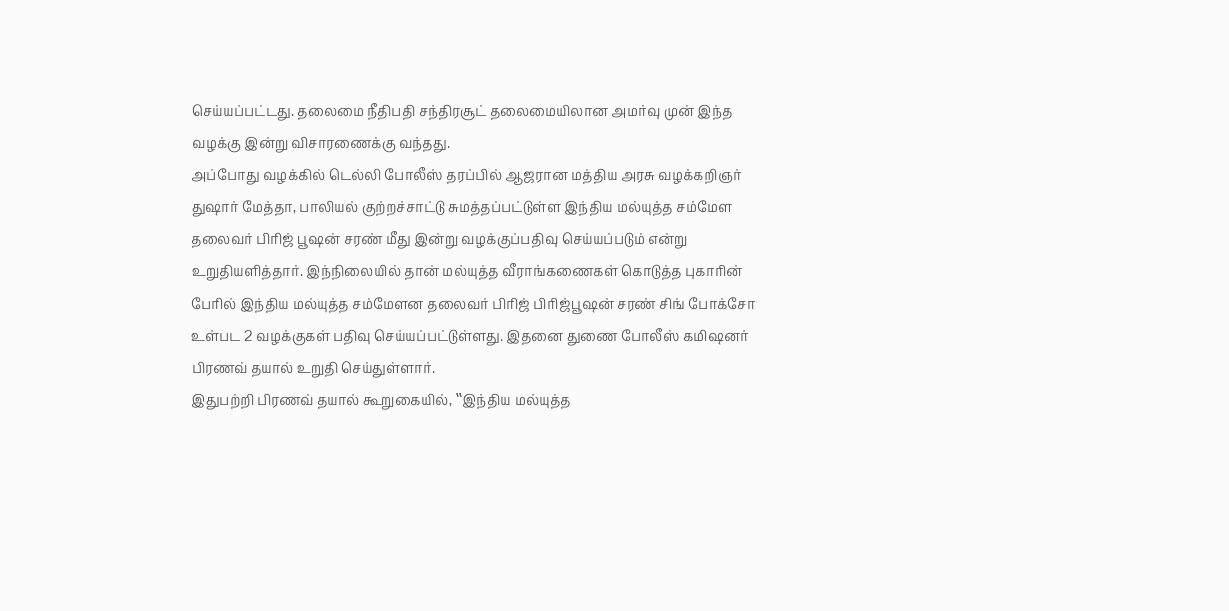செய்யப்பட்டது. தலைமை நீதிபதி சந்திரசூட் தலைமையிலான அமர்வு முன் இந்த வழக்கு இன்று விசாரணைக்கு வந்தது.
அப்போது வழக்கில் டெல்லி போலீஸ் தரப்பில் ஆஜரான மத்திய அரசு வழக்கறிஞர் துஷார் மேத்தா, பாலியல் குற்றச்சாட்டு சுமத்தப்பட்டுள்ள இந்திய மல்யுத்த சம்மேள தலைவர் பிரிஜ் பூஷன் சரண் மீது இன்று வழக்குப்பதிவு செய்யப்படும் என்று உறுதியளித்தார். இந்நிலையில் தான் மல்யுத்த வீராங்கணைகள் கொடுத்த புகாரின் பேரில் இந்திய மல்யுத்த சம்மேளன தலைவர் பிரிஜ் பிரிஜ்பூஷன் சரண் சிங் போக்சோ உள்பட 2 வழக்குகள் பதிவு செய்யப்பட்டுள்ளது. இதனை துணை போலீஸ் கமிஷனர் பிரணவ் தயால் உறுதி செய்துள்ளார்.
இதுபற்றி பிரணவ் தயால் கூறுகையில், ‛‛இந்திய மல்யுத்த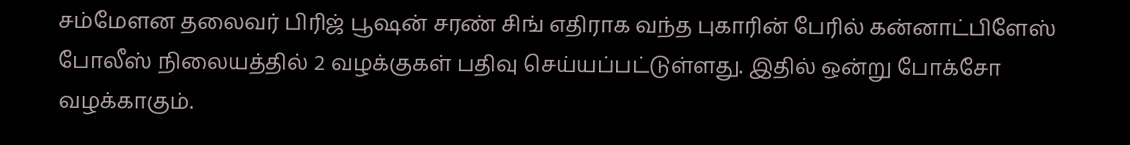சம்மேளன தலைவர் பிரிஜ் பூஷன் சரண் சிங் எதிராக வந்த புகாரின் பேரில் கன்னாட்பிளேஸ் போலீஸ் நிலையத்தில் 2 வழக்குகள் பதிவு செய்யப்பட்டுள்ளது. இதில் ஒன்று போக்சோ வழக்காகும்.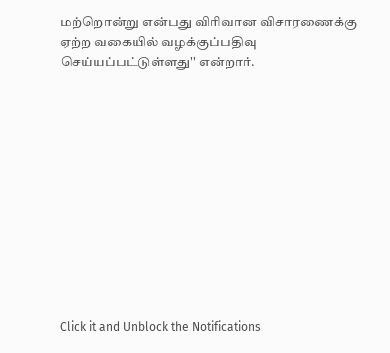மற்றொன்று என்பது விரிவான விசாரணைக்கு ஏற்ற வகையில் வழக்குப்பதிவு செய்யப்பட்டுள்ளது'' என்றார்.












Click it and Unblock the Notifications